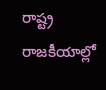రాష్ట్ర రాజకీయాల్లో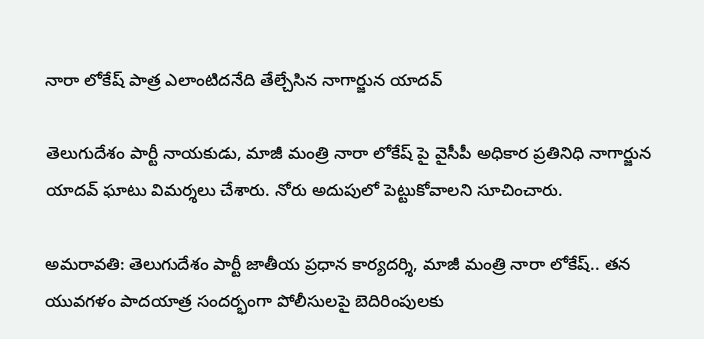నారా లోకేష్ పాత్ర ఎలాంటిదనేది తేల్చేసిన నాగార్జున యాదవ్

తెలుగుదేశం పార్టీ నాయకుడు, మాజీ మంత్రి నారా లోకేష్ పై వైసీపీ అధికార ప్రతినిధి నాగార్జున యాదవ్ ఘాటు విమర్శలు చేశారు. నోరు అదుపులో పెట్టుకోవాలని సూచించారు.

అమరావతి: తెలుగుదేశం పార్టీ జాతీయ ప్రధాన కార్యదర్శి, మాజీ మంత్రి నారా లోకేష్.. తన యువగళం పాదయాత్ర సందర్భంగా పోలీసులపై బెదిరింపులకు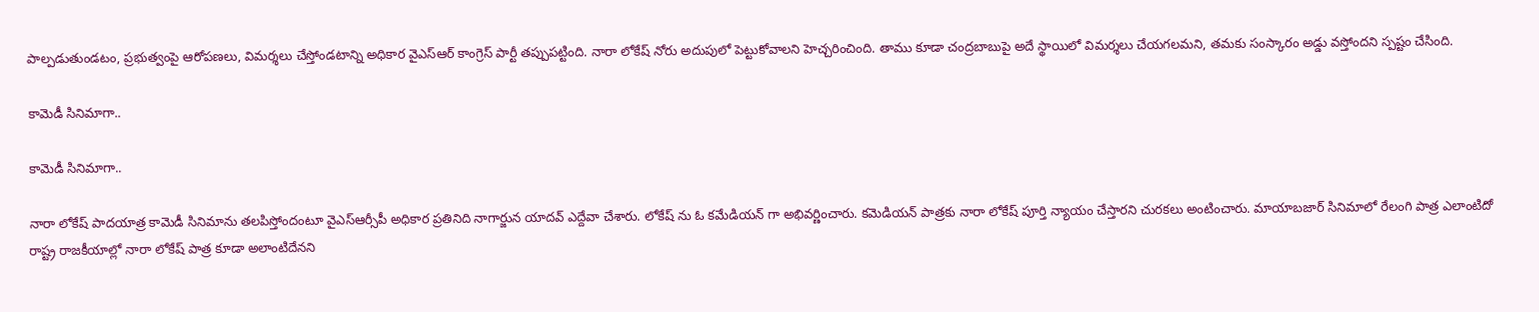పాల్పడుతుండటం, ప్రభుత్వంపై ఆరోపణలు, విమర్శలు చేస్తోండటాన్ని అధికార వైఎస్ఆర్ కాంగ్రెస్ పార్టీ తప్పుపట్టింది. నారా లోకేష్‌ నోరు అదుపులో పెట్టుకోవాలని హెచ్చరించింది. తాము కూడా చంద్రబాబుపై అదే స్థాయిలో విమర్శలు చేయగలమని, తమకు సంస్కారం అడ్డు వస్తోందని స్పష్టం చేసింది.

కామెడీ సినిమాగా..

కామెడీ సినిమాగా..

నారా లోకేష్‌ పాదయాత్ర కామెడీ సినిమాను తలపిస్తోందంటూ వైఎస్ఆర్సీపీ అధికార ప్రతినిది నాగార్జున యాదవ్ ఎద్దేవా చేశారు. లోకేష్ ను ఓ కమేడియన్ గా అభివర్ణించారు. కమెడియన్‌ పాత్రకు నారా లోకేష్‌ పూర్తి న్యాయం చేస్తారని చురకలు అంటించారు. మాయాబజార్ సినిమాలో రేలంగి పాత్ర ఎలాంటిదో రాష్ట్ర రాజకీయాల్లో నారా లోకేష్‌ పాత్ర కూడా అలాంటిదేనని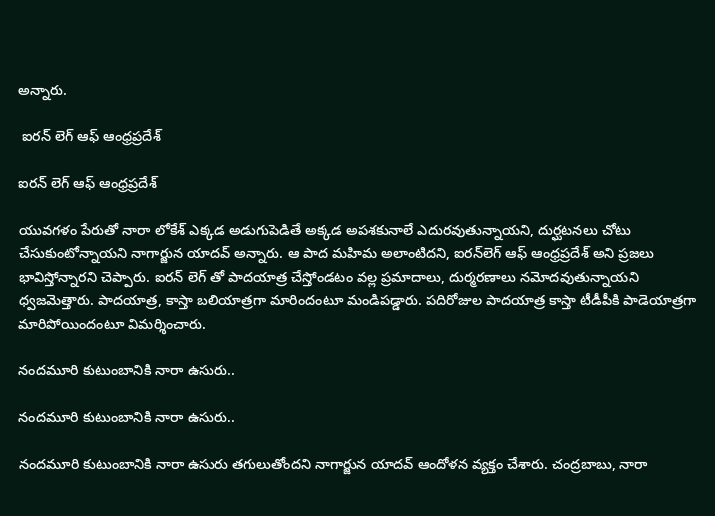అన్నారు.

 ఐరన్ లెగ్ ఆఫ్ ఆంధ్రప్రదేశ్

ఐరన్ లెగ్ ఆఫ్ ఆంధ్రప్రదేశ్

యువగళం పేరుతో నారా లోకేశ్‌ ఎక్కడ అడుగుపెడితే అక్కడ అపశకునాలే ఎదురవుతున్నాయని, దుర్ఘటనలు చోటు చేసుకుంటోన్నాయని నాగార్జున యాదవ్ అన్నారు. ఆ పాద మహిమ అలాంటిదని, ఐరన్‌లెగ్‌ ఆఫ్‌ ఆంధ్రప్రదేశ్ అని ప్రజలు భావిస్తోన్నారని చెప్పారు. ఐరన్ లెగ్ తో పాదయాత్ర చేస్తోండటం వల్ల ప్రమాదాలు, దుర్మరణాలు నమోదవుతున్నాయని ధ్వజమెత్తారు. పాదయాత్ర, కాస్తా బలియాత్రగా మారిందంటూ మండిపడ్డారు. పదిరోజుల పాదయాత్ర కాస్తా టీడీపీకి పాడెయాత్రగా మారిపోయిందంటూ విమర్శించారు.

నందమూరి కుటుంబానికి నారా ఉసురు..

నందమూరి కుటుంబానికి నారా ఉసురు..

నందమూరి కుటుంబానికి నారా ఉసురు తగులుతోందని నాగార్జున యాదవ్ ఆందోళన వ్యక్తం చేశారు. చంద్రబాబు, నారా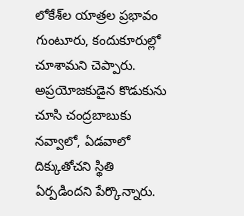లోకేశ్‌ల యాత్రల ప్రభావం గుంటూరు, కందుకూరుల్లో చూశామని చెప్పారు. అప్రయోజకుడైన కొడుకును చూసి చంద్రబాబుకు నవ్వాలో, ఏడవాలో దిక్కుతోచని స్థితి ఏర్పడిందని పేర్కొన్నారు.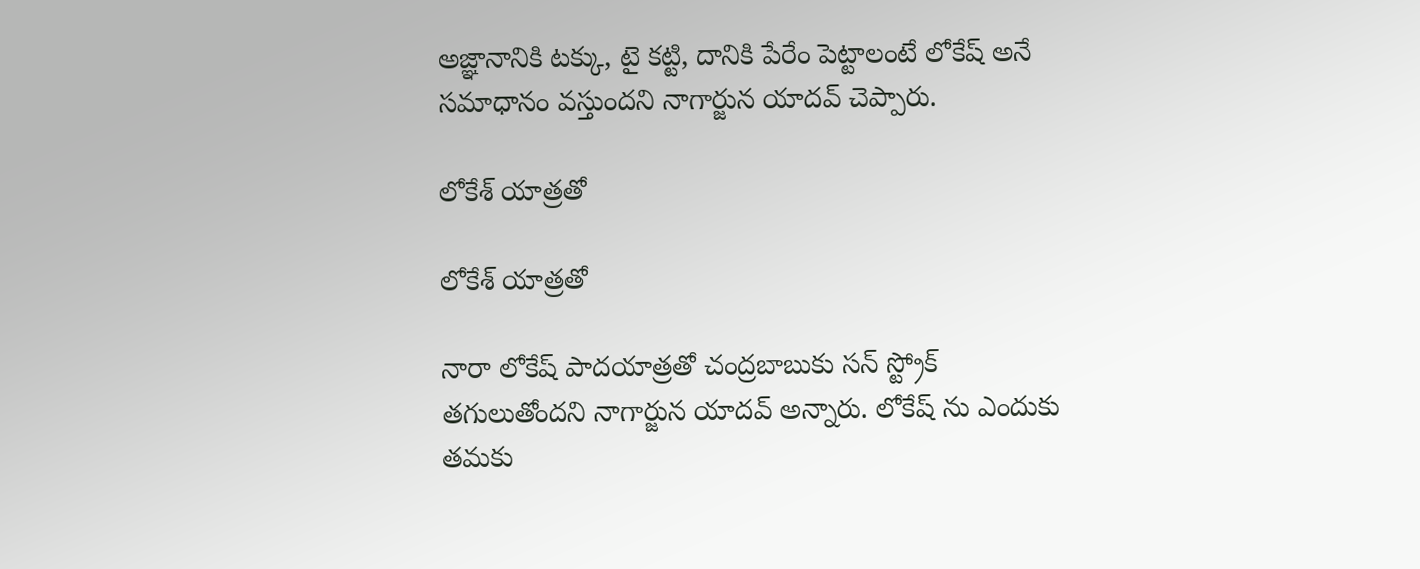అజ్ఞానానికి టక్కు, టై కట్టి, దానికి పేరేం పెట్టాలంటే లోకేష్ అనే సమాధానం వస్తుందని నాగార్జున యాదవ్ చెప్పారు.

లోకేశ్ యాత్రతో

లోకేశ్ యాత్రతో

నారా లోకేష్ పాదయాత్రతో చంద్రబాబుకు సన్ స్ట్రోక్ తగులుతోందని నాగార్జున యాదవ్ అన్నారు. లోకేష్ ను ఎందుకు తమకు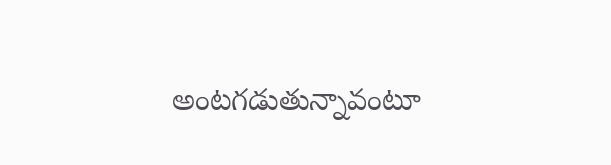అంటగడుతున్నావంటూ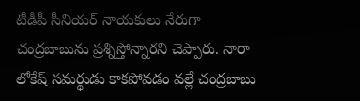టీడీపీ సీనియర్ నాయకులు నేరుగా చంద్రబాబును ప్రశ్నిస్తోన్నారని చెప్పారు. నారా లోకేష్ సమర్థుడు కాకపోవడం వల్లే చంద్రబాబు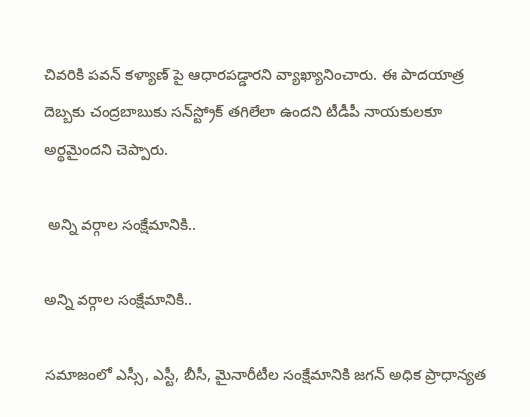చివరికి పవన్‌ కళ్యాణ్‌ పై ఆధారపడ్డారని వ్యాఖ్యానించారు. ఈ పాదయాత్ర దెబ్బకు చంద్రబాబుకు సన్‌స్ట్రోక్‌ తగిలేలా ఉందని టీడీపీ నాయకులకూ అర్థమైందని చెప్పారు.

 అన్ని వర్గాల సంక్షేమానికి..

అన్ని వర్గాల సంక్షేమానికి..

సమాజంలో ఎస్సీ, ఎస్టీ, బీసీ, మైనారీటీల సంక్షేమానికి జగన్ అధిక ప్రాధాన్యత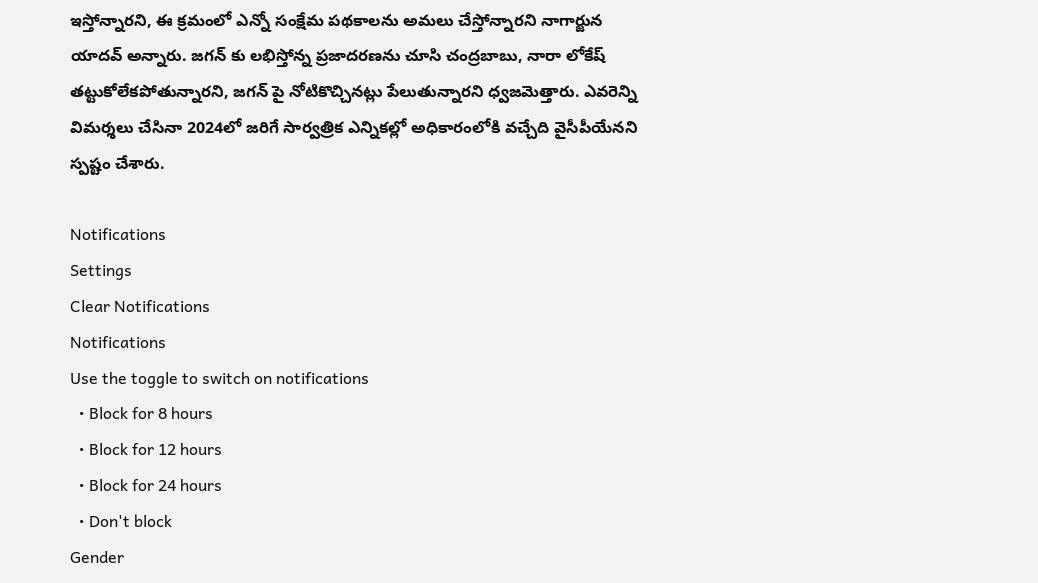ఇస్తోన్నారని, ఈ క్రమంలో ఎన్నో సంక్షేమ పథకాలను అమలు చేస్తోన్నారని నాగార్జున యాదవ్ అన్నారు. జగన్ కు లభిస్తోన్న ప్రజాదరణను చూసి చంద్రబాబు, నారా లోకేష్ తట్టుకోలేకపోతున్నారని, జగన్ పై నోటికొచ్చినట్లు పేలుతున్నారని ధ్వజమెత్తారు. ఎవరెన్ని విమర్శలు చేసినా 2024లో జరిగే సార్వత్రిక ఎన్నికల్లో అధికారంలోకి వచ్చేది వైసీపీయేనని స్పష్టం చేశారు.

Notifications
Settings
Clear Notifications
Notifications
Use the toggle to switch on notifications
  • Block for 8 hours
  • Block for 12 hours
  • Block for 24 hours
  • Don't block
Gender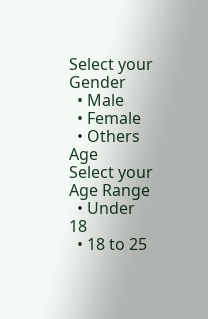Select your Gender
  • Male
  • Female
  • Others
Age
Select your Age Range
  • Under 18
  • 18 to 25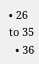• 26 to 35
  • 36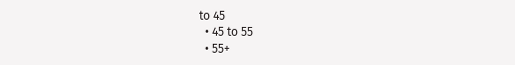to 45
  • 45 to 55
  • 55+